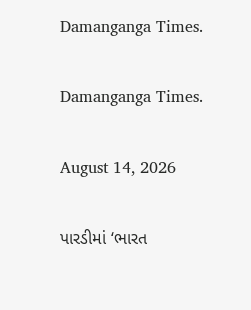Damanganga Times.

Damanganga Times.

August 14, 2026

પારડીમાં ‘ભારત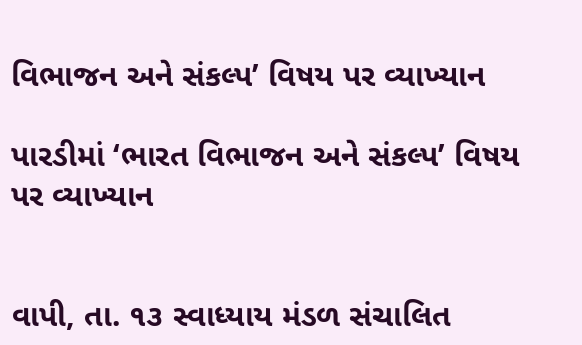વિભાજન અને સંકલ્પ’ વિષય પર વ્યાખ્યાન

પારડીમાં ‘ભારત વિભાજન અને સંકલ્પ’ વિષય પર વ્યાખ્યાન


વાપી, તા. ૧૩ સ્વાધ્યાય મંડળ સંચાલિત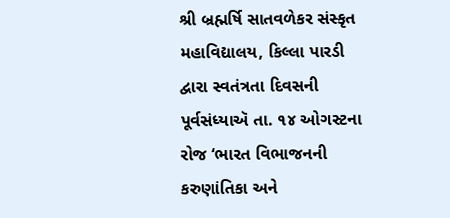શ્રી બ્રહ્મર્ષિ સાતવળેકર સંસ્કૃત મહાવિદ્યાલય, કિલ્લા પારડી દ્વારા સ્વતંત્રતા દિવસની પૂર્વસંધ્યાઍ તા. ૧૪ ઓગસ્ટના રોજ ‘ભારત વિભાજનની કરુણાંતિકા અને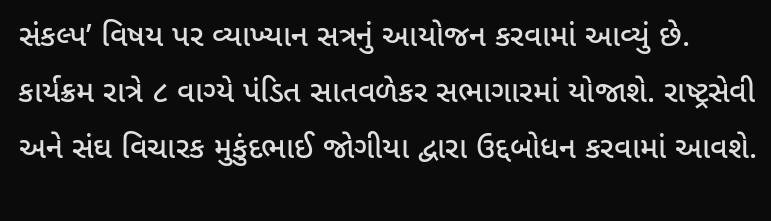સંકલ્પ’ વિષય પર વ્યાખ્યાન સત્રનું આયોજન કરવામાં આવ્યું છે. કાર્યક્રમ રાત્રે ૮ વાગ્યે પંડિત સાતવળેકર સભાગારમાં યોજાશે. રાષ્ટ્રસેવી અને સંઘ વિચારક મુકુંદભાઈ જોગીયા દ્વારા ઉદ્દબોધન કરવામાં આવશે.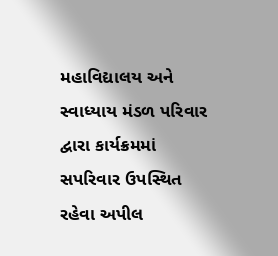મહાવિદ્યાલય અને સ્વાધ્યાય મંડળ પરિવાર દ્વારા કાર્યક્રમમાં સપરિવાર ઉપસ્થિત રહેવા અપીલ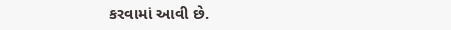કરવામાં આવી છે.